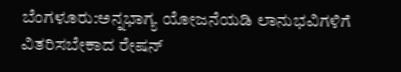ಬೆಂಗಳೂರು:ಅನ್ನಭಾಗ್ಯ ಯೋಜನೆಯಡಿ ಲಾನುಭವಿಗಳಿಗೆ ವಿತರಿಸಬೇಕಾದ ರೇಷನ್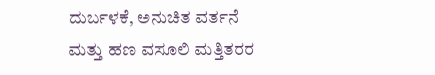ದುರ್ಬಳಕೆ, ಅನುಚಿತ ವರ್ತನೆ ಮತ್ತು ಹಣ ವಸೂಲಿ ಮತ್ತಿತರರ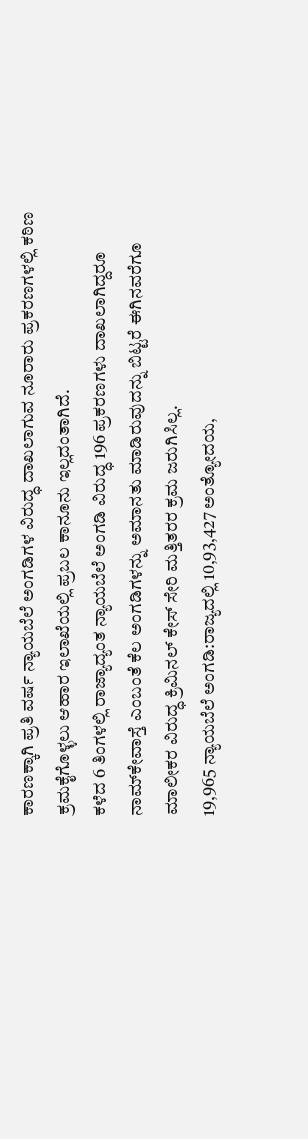ಕಾರಣಕ್ಕಾಗಿ ಪ್ರತಿ ವರ್ಷ ನ್ಯಾಯಬೆಲೆ ಅಂಗಡಿಗಳ ವಿರುದ್ಧ ದಾಖಲಾಗುವ ನೂರಾರು ಪ್ರಕರಣಗಳಲ್ಲಿ ಕಠಿಣ ಕ್ರಮಕೈಗೊಳ್ಳಲು ಆಹಾರ ಇಲಾಖೆಯಲ್ಲಿ ಪ್ರಬಲ ಕಾನೂನು ಇಲ್ಲದಂತಾಗಿದೆ.
ಕಳೆದ 6 ತಿಂಗಳಲ್ಲಿ ರಾಜ್ಯಾದ್ಯಂತ ನ್ಯಾಯಬೆಲೆ ಅಂಗಡಿ ವಿರುದ್ಧ 196 ಪ್ರಕರಣಗಳು ದಾಖಲಾಗಿದ್ದರೂ ನಾಮ್‌ಕೇವಾಸ್ತೆ ಎಂಬಂತೆ ಕೆಲ ಅಂಗಡಿಗಳನ್ನು ಅಮಾನತು ಮಾಡಿರುವುದನ್ನು ಬಿಟ್ಟರೆ ಈಗಿನವರೆಗೂ ಮಾಲೀಕರ ವಿರುದ್ಧ ಕ್ರಿಮಿನಲ್ ಕೇಸ್ ಸೇರಿ ಮತ್ತಿತರರ ಕ್ರಮ ಜರುಗಿಸಿಲ್ಲ.
19,965 ನ್ಯಾಯಬೆಲೆ ಅಂಗಡಿ:ರಾಜ್ಯದಲ್ಲಿ 10,93,427 ಅಂತ್ಯೋದಯ,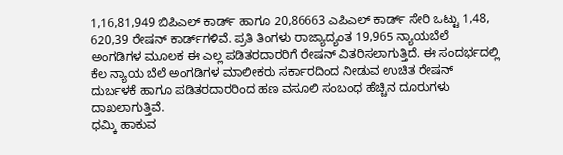1,16,81,949 ಬಿಪಿಎಲ್ ಕಾರ್ಡ್ ಹಾಗೂ 20,86663 ಎಪಿಎಲ್ ಕಾರ್ಡ್ ಸೇರಿ ಒಟ್ಟು 1,48, 620,39 ರೇಷನ್ ಕಾರ್ಡ್‌ಗಳಿವೆ. ಪ್ರತಿ ತಿಂಗಳು ರಾಜ್ಯಾದ್ಯಂತ 19,965 ನ್ಯಾಯಬೆಲೆ ಅಂಗಡಿಗಳ ಮೂಲಕ ಈ ಎಲ್ಲ ಪಡಿತರದಾರರಿಗೆ ರೇಷನ್ ವಿತರಿಸಲಾಗುತ್ತಿದೆ. ಈ ಸಂದರ್ಭದಲ್ಲಿ ಕೆಲ ನ್ಯಾಯ ಬೆಲೆ ಅಂಗಡಿಗಳ ಮಾಲೀಕರು ಸರ್ಕಾರದಿಂದ ನೀಡುವ ಉಚಿತ ರೇಷನ್ ದುರ್ಬಳಕೆ ಹಾಗೂ ಪಡಿತರದಾರರಿಂದ ಹಣ ವಸೂಲಿ ಸಂಬಂಧ ಹೆಚ್ಚಿನ ದೂರುಗಳು ದಾಖಲಾಗುತ್ತಿವೆ.
ಧಮ್ಕಿ ಹಾಕುವ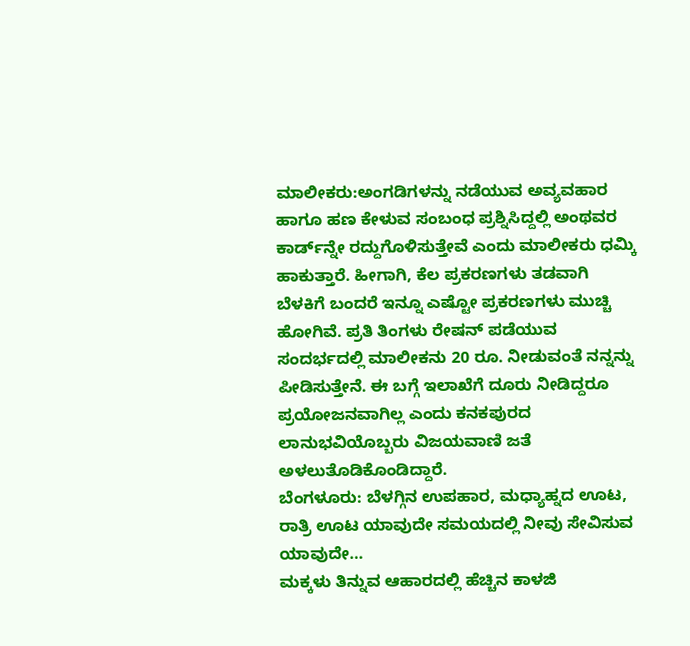ಮಾಲೀಕರು:ಅಂಗಡಿಗಳನ್ನು ನಡೆಯುವ ಅವ್ಯವಹಾರ ಹಾಗೂ ಹಣ ಕೇಳುವ ಸಂಬಂಧ ಪ್ರಶ್ನಿಸಿದ್ದಲ್ಲಿ ಅಂಥವರ ಕಾರ್ಡ್‌ನ್ನೇ ರದ್ದುಗೊಳಿಸುತ್ತೇವೆ ಎಂದು ಮಾಲೀಕರು ಧಮ್ಕಿ ಹಾಕುತ್ತಾರೆ. ಹೀಗಾಗಿ, ಕೆಲ ಪ್ರಕರಣಗಳು ತಡವಾಗಿ ಬೆಳಕಿಗೆ ಬಂದರೆ ಇನ್ನೂ ಎಷ್ಟೋ ಪ್ರಕರಣಗಳು ಮುಚ್ಚಿ ಹೋಗಿವೆ. ಪ್ರತಿ ತಿಂಗಳು ರೇಷನ್ ಪಡೆಯುವ ಸಂದರ್ಭದಲ್ಲಿ ಮಾಲೀಕನು 20 ರೂ. ನೀಡುವಂತೆ ನನ್ನನ್ನು ಪೀಡಿಸುತ್ತೇನೆ. ಈ ಬಗ್ಗೆ ಇಲಾಖೆಗೆ ದೂರು ನೀಡಿದ್ದರೂ ಪ್ರಯೋಜನವಾಗಿಲ್ಲ ಎಂದು ಕನಕಪುರದ ಲಾನುಭವಿಯೊಬ್ಬರು ವಿಜಯವಾಣಿ ಜತೆ ಅಳಲುತೊಡಿಕೊಂಡಿದ್ದಾರೆ.
ಬೆಂಗಳೂರು: ಬೆಳಗ್ಗಿನ ಉಪಹಾರ, ಮಧ್ಯಾಹ್ನದ ಊಟ, ರಾತ್ರಿ ಊಟ ಯಾವುದೇ ಸಮಯದಲ್ಲಿ ನೀವು ಸೇವಿಸುವ ಯಾವುದೇ…
ಮಕ್ಕಳು ತಿನ್ನುವ ಆಹಾರದಲ್ಲಿ ಹೆಚ್ಚಿನ ಕಾಳಜಿ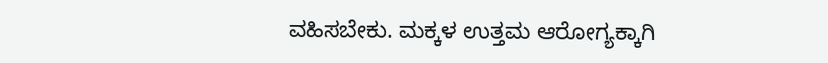ವಹಿಸಬೇಕು. ಮಕ್ಕಳ ಉತ್ತಮ ಆರೋಗ್ಯಕ್ಕಾಗಿ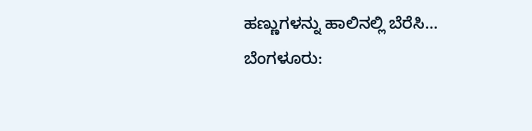ಹಣ್ಣುಗಳನ್ನು ಹಾಲಿನಲ್ಲಿ ಬೆರೆಸಿ…
ಬೆಂಗಳೂರು: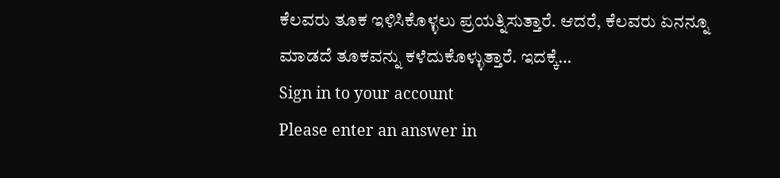ಕೆಲವರು ತೂಕ ಇಳಿಸಿಕೊಳ್ಳಲು ಪ್ರಯತ್ನಿಸುತ್ತಾರೆ. ಆದರೆ, ಕೆಲವರು ಏನನ್ನೂ ಮಾಡದೆ ತೂಕವನ್ನು ಕಳೆದುಕೊಳ್ಳುತ್ತಾರೆ. ಇದಕ್ಕೆ…
Sign in to your account
Please enter an answer in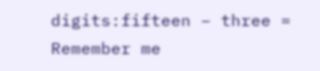digits:fifteen − three =
Remember me